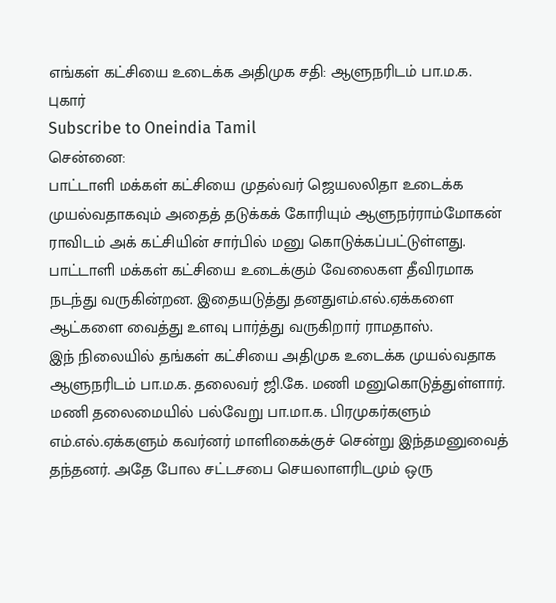எங்கள் கட்சியை உடைக்க அதிமுக சதி: ஆளுநரிடம் பா.ம.க. புகார்
Subscribe to Oneindia Tamil
சென்னை:
பாட்டாளி மக்கள் கட்சியை முதல்வர் ஜெயலலிதா உடைக்க முயல்வதாகவும் அதைத் தடுக்கக் கோரியும் ஆளுநர்ராம்மோகன் ராவிடம் அக் கட்சியின் சார்பில் மனு கொடுக்கப்பட்டுள்ளது.
பாட்டாளி மக்கள் கட்சியை உடைக்கும் வேலைகள தீவிரமாக நடந்து வருகின்றன. இதையடுத்து தனதுஎம்.எல்.ஏக்களை ஆட்களை வைத்து உளவு பார்த்து வருகிறார் ராமதாஸ்.
இந் நிலையில் தங்கள் கட்சியை அதிமுக உடைக்க முயல்வதாக ஆளுநரிடம் பா.ம.க. தலைவர் ஜி.கே. மணி மனுகொடுத்துள்ளார்.
மணி தலைமையில் பல்வேறு பா.மா.க. பிரமுகர்களும் எம்.எல்.ஏக்களும் கவர்னர் மாளிகைக்குச் சென்று இந்தமனுவைத் தந்தனர். அதே போல சட்டசபை செயலாளரிடமும் ஒரு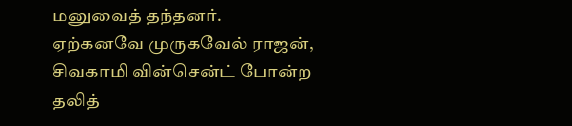மனுவைத் தந்தனர்.
ஏற்கனவே முருகவேல் ராஜன், சிவகாமி வின்சென்ட் போன்ற தலித்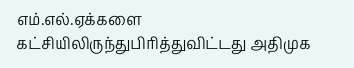எம்.எல்.ஏக்களை கட்சியிலிருந்துபிரித்துவிட்டது அதிமுக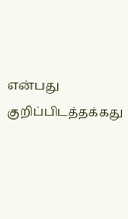என்பது குறிப்பிடத்தக்கது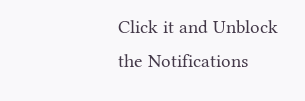Click it and Unblock the Notifications